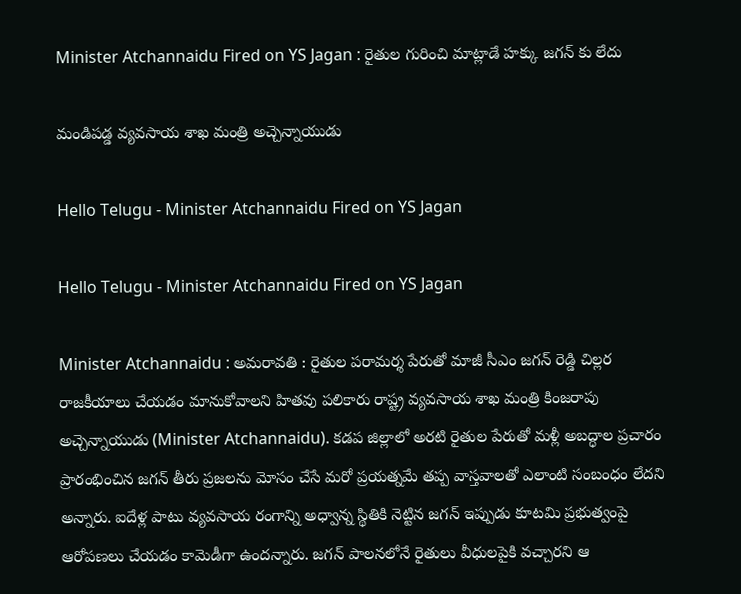Minister Atchannaidu Fired on YS Jagan : రైతుల గురించి మాట్లాడే హ‌క్కు జ‌గ‌న్ కు లేదు

మండిప‌డ్డ వ్య‌వ‌సాయ శాఖ మంత్రి అచ్చెన్నాయుడు

Hello Telugu - Minister Atchannaidu Fired on YS Jagan

Hello Telugu - Minister Atchannaidu Fired on YS Jagan

Minister Atchannaidu : అమ‌రావ‌తి : రైతుల ప‌రామ‌ర్శ పేరుతో మాజీ సీఎం జ‌గ‌న్ రెడ్డి చిల్ల‌ర రాజ‌కీయాలు చేయ‌డం మానుకోవాల‌ని హిత‌వు ప‌లికారు రాష్ట్ర వ్య‌వ‌సాయ శాఖ మంత్రి కింజ‌రాపు అచ్చెన్నాయుడు (Minister Atchannaidu). కడప జిల్లాలో అరటి రైతుల పేరుతో మళ్లీ అబద్ధాల ప్రచారం ప్రారంభించిన జగన్ తీరు ప్రజలను మోసం చేసే మరో ప్రయత్నమే తప్ప వాస్తవాలతో ఎలాంటి సంబంధం లేదని అన్నారు. ఐదేళ్ల పాటు వ్యవసాయ రంగాన్ని అధ్వాన్న స్థితికి నెట్టిన జ‌గ‌న్ ఇప్పుడు కూటమి ప్రభుత్వంపై ఆరోపణలు చేయడం కామెడీగా ఉంద‌న్నారు. జగన్ పాలనలోనే రైతులు వీధులపైకి వచ్చారని ఆ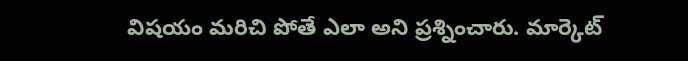విష‌యం మ‌రిచి పోతే ఎలా అని ప్ర‌శ్నించారు. మార్కెట్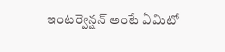ఇంటర్వెన్షన్ అంటే ఏమిటో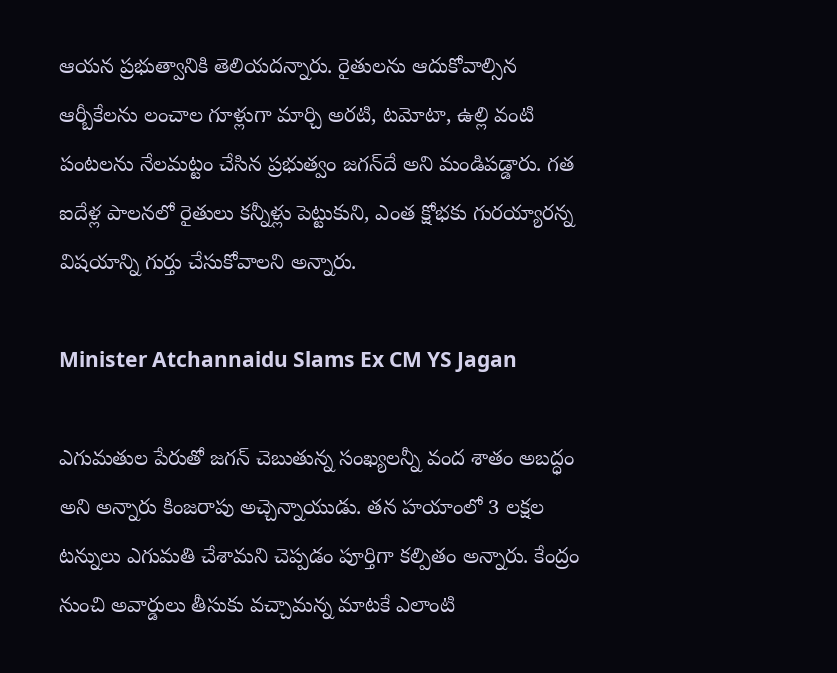ఆయన ప్రభుత్వానికి తెలియద‌న్నారు. రైతులను ఆదుకోవాల్సిన ఆర్బీకేలను లంచాల గూళ్లుగా మార్చి అరటి, టమోటా, ఉల్లి వంటి పంటలను నేలమట్టం చేసిన ప్రభుత్వం జగన్‌దే అని మండిప‌డ్డారు. గ‌త ఐదేళ్ల పాలనలో రైతులు కన్నీళ్లు పెట్టుకుని, ఎంత క్షోభ‌కు గుర‌య్యారన్న విష‌యాన్ని గుర్తు చేసుకోవాల‌ని అన్నారు.

Minister Atchannaidu Slams Ex CM YS Jagan

ఎగుమతుల పేరుతో జగన్ చెబుతున్న సంఖ్యలన్నీ వంద శాతం అబద్ధం అని అన్నారు కింజ‌రాపు అచ్చెన్నాయుడు. తన హయాంలో 3 లక్షల టన్నులు ఎగుమతి చేశామని చెప్పడం పూర్తిగా కల్పితం అన్నారు. కేంద్రం నుంచి అవార్డులు తీసుకు వచ్చామన్న మాటకే ఎలాంటి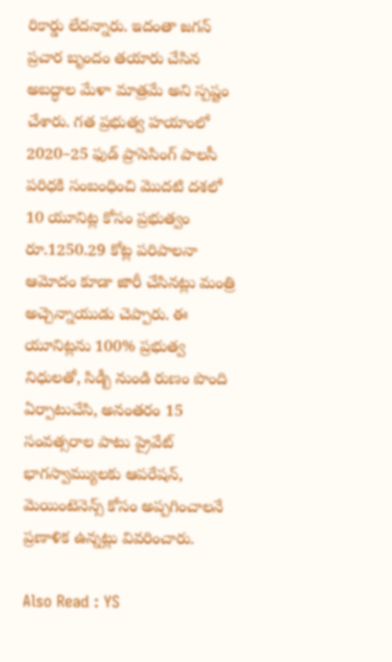రికార్డు లేదన్నారు. ఇదంతా జగన్ ప్రచార బృందం తయారు చేసిన అబద్ధాల మేళా మాత్రమే అని స్ప‌ష్టం చేశారు. గ‌త ప్ర‌భుత్వ హ‌యాంలో 2020–25 ఫుడ్ ప్రాసెసింగ్ పాలసీ పరిధ‌కి సంబంధించి మొదటి దశలో 10 యూనిట్ల కోసం ప్రభుత్వం రూ.1250.29 కోట్ల పరిపాలనా ఆమోదం కూడా జారీ చేసినట్లు మంత్రి అచ్చెన్నాయుడు చెప్పారు. ఈ యూనిట్లను 100% ప్రభుత్వ నిధులతో, సిడ్బీ నుండి రుణం పొంది ఏర్పాటుచేసి, అనంతరం 15 సంవత్సరాల పాటు ప్రైవేట్ భాగస్వామ్యులకు ఆపరేషన్, మెయింటెనెన్స్ కోసం అప్పగించాలనే ప్రణాళిక ఉన్నట్లు వివరించారు.

Also Read : YS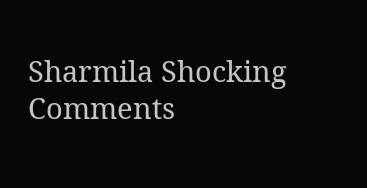Sharmila Shocking Comments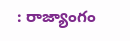: రాజ్యాంగం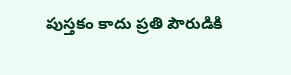పుస్తకం కాదు ప్ర‌తి పౌరుడికి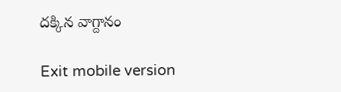ద‌క్కిన వాగ్దానం

Exit mobile version